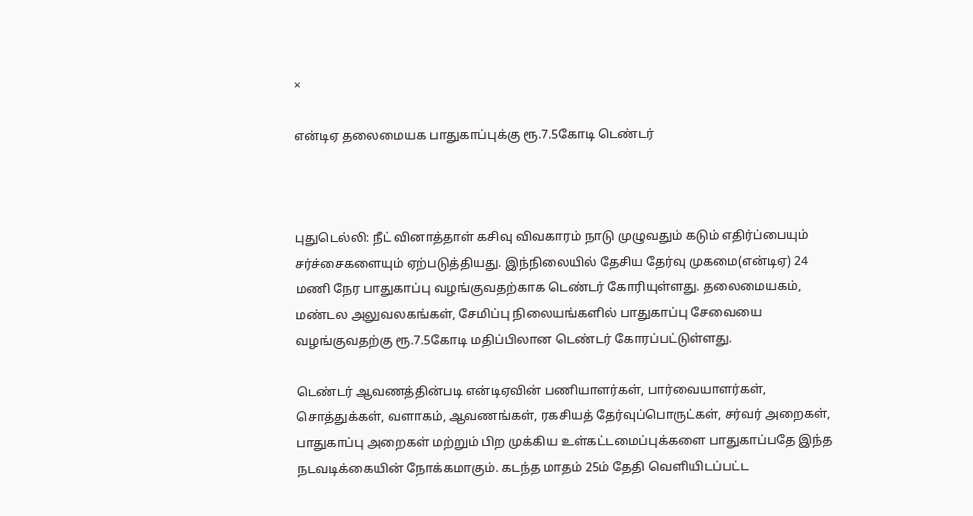×

என்டிஏ தலைமையக பாதுகாப்புக்கு ரூ.7.5கோடி டெண்டர்



புதுடெல்லி: நீட் வினாத்தாள் கசிவு விவகாரம் நாடு முழுவதும் கடும் எதிர்ப்பையும் சர்ச்சைகளையும் ஏற்படுத்தியது. இந்நிலையில் தேசிய தேர்வு முகமை(என்டிஏ) 24 மணி நேர பாதுகாப்பு வழங்குவதற்காக டெண்டர் கோரியுள்ளது. தலைமையகம், மண்டல அலுவலகங்கள், சேமிப்பு நிலையங்களில் பாதுகாப்பு சேவையை வழங்குவதற்கு ரூ.7.5கோடி மதிப்பிலான டெண்டர் கோரப்பட்டுள்ளது.

டெண்டர் ஆவணத்தின்படி என்டிஏவின் பணியாளர்கள், பார்வையாளர்கள், சொத்துக்கள், வளாகம், ஆவணங்கள், ரகசியத் தேர்வுப்பொருட்கள், சர்வர் அறைகள், பாதுகாப்பு அறைகள் மற்றும் பிற முக்கிய உள்கட்டமைப்புக்களை பாதுகாப்பதே இந்த நடவடிக்கையின் நோக்கமாகும். கடந்த மாதம் 25ம் தேதி வெளியிடப்பட்ட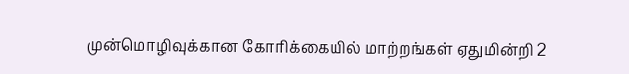முன்மொழிவுக்கான கோரிக்கையில் மாற்றங்கள் ஏதுமின்றி 2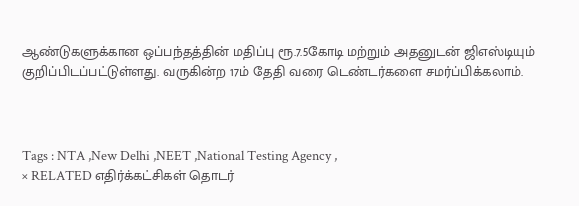ஆண்டுகளுக்கான ஒப்பந்தத்தின் மதிப்பு ரூ.7.5கோடி மற்றும் அதனுடன் ஜிஎஸ்டியும் குறிப்பிடப்பட்டுள்ளது. வருகின்ற 17ம் தேதி வரை டெண்டர்களை சமர்ப்பிக்கலாம்.



Tags : NTA ,New Delhi ,NEET ,National Testing Agency ,
× RELATED எதிர்க்கட்சிகள் தொடர்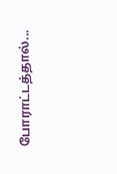போராட்டத்தால்...